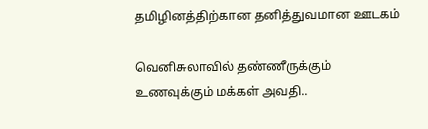தமிழினத்திற்கான தனித்துவமான ஊடகம்

வெனிசுலாவில் தண்ணீருக்கும் உணவுக்கும் மக்கள் அவதி..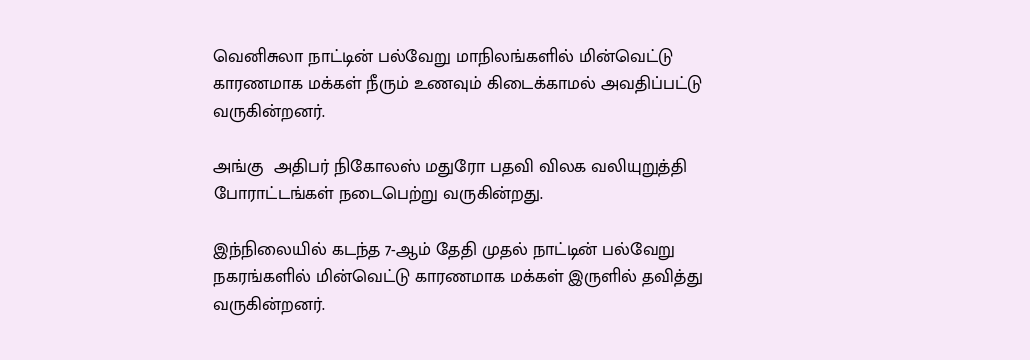வெனிசுலா நாட்டின் பல்வேறு மாநிலங்களில் மின்வெட்டு காரணமாக மக்கள் நீரும் உணவும் கிடைக்காமல் அவதிப்பட்டு வருகின்றனர்.

அங்கு  அதிபர் நிகோலஸ் மதுரோ பதவி விலக வலியுறுத்தி போராட்டங்கள் நடைபெற்று வருகின்றது.

இந்நிலையில் கடந்த 7-ஆம் தேதி முதல் நாட்டின் பல்வேறு நகரங்களில் மின்வெட்டு காரணமாக மக்கள் இருளில் தவித்து வருகின்றனர்.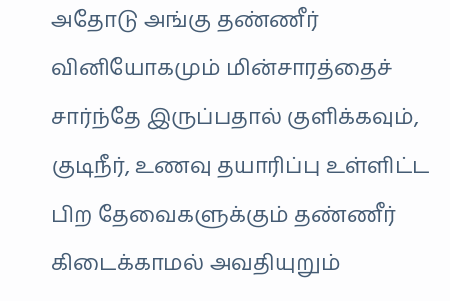அதோடு அங்கு தண்ணீர் வினியோகமும் மின்சாரத்தைச் சார்ந்தே இருப்பதால் குளிக்கவும், குடிநீர், உணவு தயாரிப்பு உள்ளிட்ட பிற தேவைகளுக்கும் தண்ணீர் கிடைக்காமல் அவதியுறும்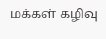மக்கள் கழிவு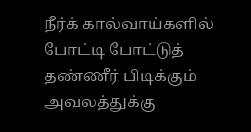நீர்க் கால்வாய்களில் போட்டி போட்டுத் தண்ணீர் பிடிக்கும் அவலத்துக்கு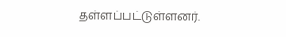தள்ளப்பட்டுள்ளனர்.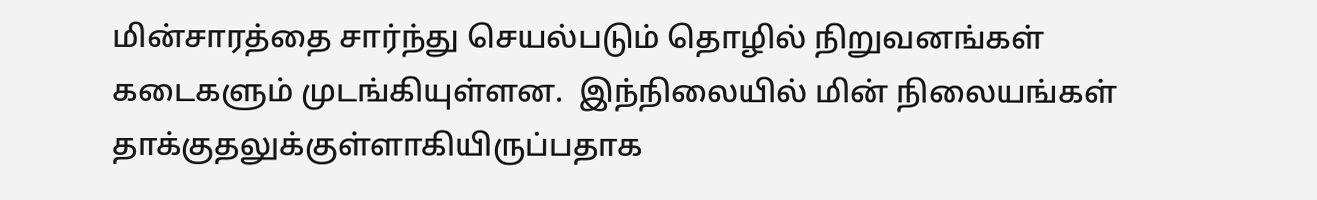மின்சாரத்தை சார்ந்து செயல்படும் தொழில் நிறுவனங்கள் கடைகளும் முடங்கியுள்ளன.  இந்நிலையில் மின் நிலையங்கள் தாக்குதலுக்குள்ளாகியிருப்பதாக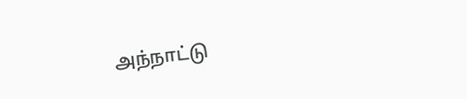அந்நாட்டு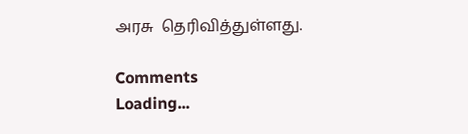அரசு  தெரிவித்துள்ளது.

Comments
Loading...